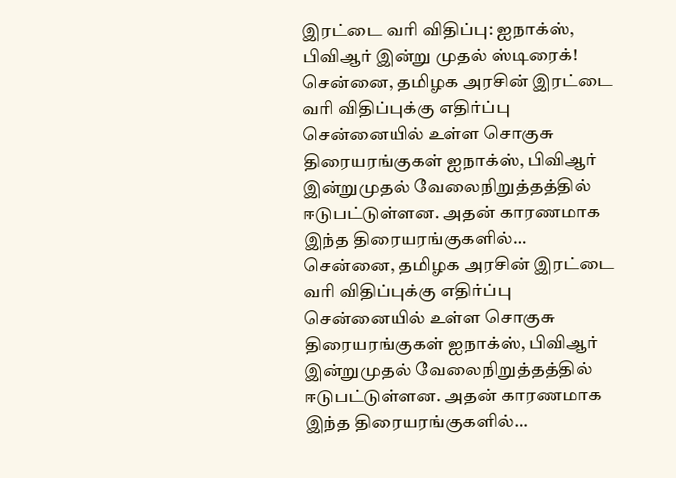இரட்டை வரி விதிப்பு: ஐநாக்ஸ், பிவிஆர் இன்று முதல் ஸ்டிரைக்!
சென்னை, தமிழக அரசின் இரட்டை வரி விதிப்புக்கு எதிர்ப்பு சென்னையில் உள்ள சொகுசு திரையரங்குகள் ஐநாக்ஸ், பிவிஆர் இன்றுமுதல் வேலைநிறுத்தத்தில் ஈடுபட்டுள்ளன. அதன் காரணமாக இந்த திரையரங்குகளில்…
சென்னை, தமிழக அரசின் இரட்டை வரி விதிப்புக்கு எதிர்ப்பு சென்னையில் உள்ள சொகுசு திரையரங்குகள் ஐநாக்ஸ், பிவிஆர் இன்றுமுதல் வேலைநிறுத்தத்தில் ஈடுபட்டுள்ளன. அதன் காரணமாக இந்த திரையரங்குகளில்…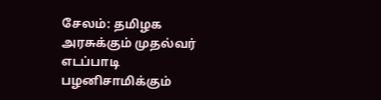சேலம்: தமிழக அரசுக்கும் முதல்வர் எடப்பாடி பழனிசாமிக்கும்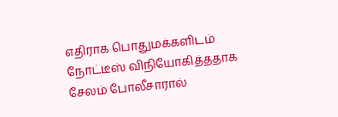எதிராக பொதுமக்களிடம் நோட்டீஸ் விநியோகித்ததாக சேலம் போலீசாரால்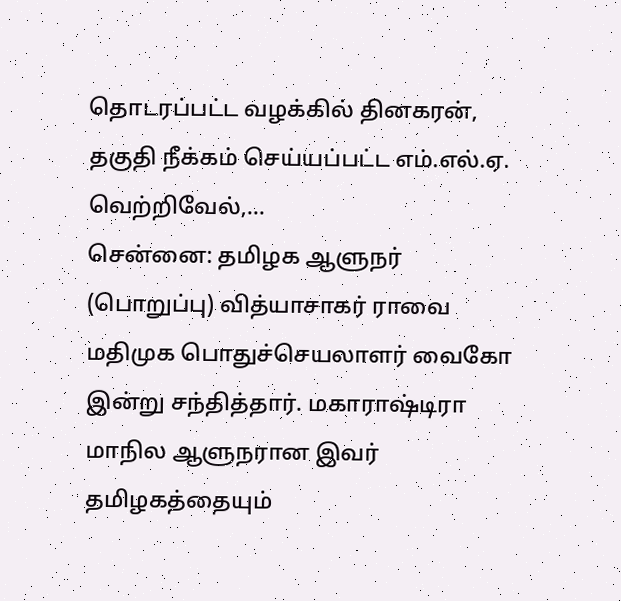தொடரப்பட்ட வழக்கில் தினகரன், தகுதி நீக்கம் செய்யப்பட்ட எம்.எல்.ஏ. வெற்றிவேல்,…
சென்னை: தமிழக ஆளுநர் (பொறுப்பு) வித்யாசாகர் ராவை மதிமுக பொதுச்செயலாளர் வைகோ இன்று சந்தித்தார். மகாராஷ்டிரா மாநில ஆளுநரான இவர் தமிழகத்தையும்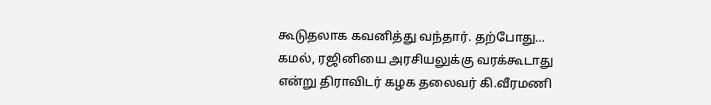கூடுதலாக கவனித்து வந்தார். தற்போது…
கமல், ரஜினியை அரசியலுக்கு வரக்கூடாது என்று திராவிடர் கழக தலைவர் கி.வீரமணி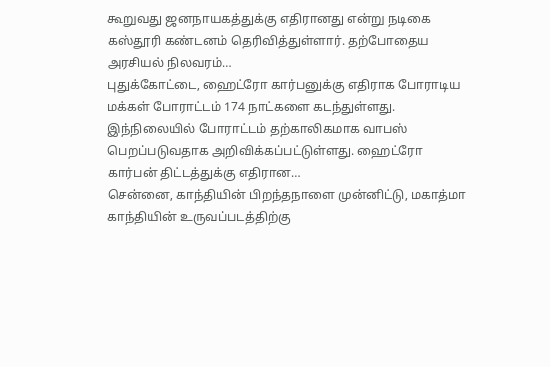கூறுவது ஜனநாயகத்துக்கு எதிரானது என்று நடிகை கஸ்தூரி கண்டனம் தெரிவித்துள்ளார். தற்போதைய அரசியல் நிலவரம்…
புதுக்கோட்டை, ஹைட்ரோ கார்பனுக்கு எதிராக போராடிய மக்கள் போராட்டம் 174 நாட்களை கடந்துள்ளது. இந்நிலையில் போராட்டம் தற்காலிகமாக வாபஸ் பெறப்படுவதாக அறிவிக்கப்பட்டுள்ளது. ஹைட்ரோ கார்பன் திட்டத்துக்கு எதிரான…
சென்னை, காந்தியின் பிறந்தநாளை முன்னிட்டு, மகாத்மா காந்தியின் உருவப்படத்திற்கு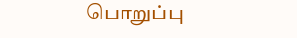பொறுப்பு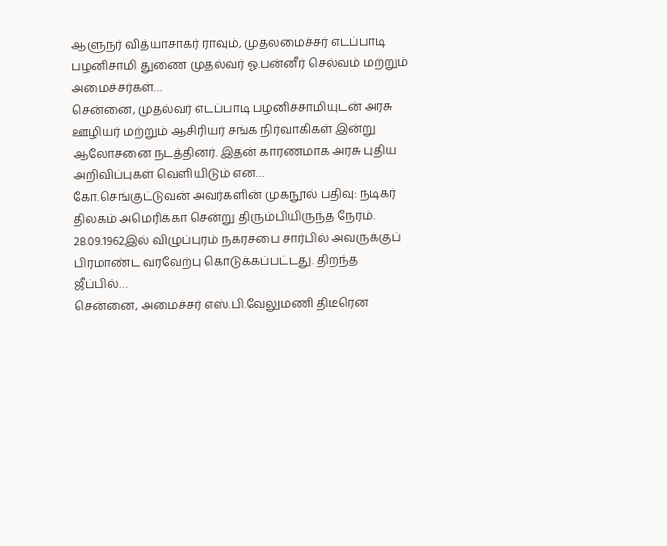ஆளுநர் வித்யாசாகர் ராவும், முதலமைச்சர் எடப்பாடி பழனிசாமி துணை முதல்வர் ஓ.பன்னீர் செல்வம் மற்றும் அமைச்சர்கள்…
சென்னை, முதல்வர் எடப்பாடி பழனிச்சாமியுடன் அரசு ஊழியர் மற்றும் ஆசிரியர் சங்க நிர்வாகிகள் இன்று ஆலோசனை நடத்தினர். இதன் காரணமாக அரசு புதிய அறிவிப்புகள் வெளியிடும் என…
கோ.செங்குட்டுவன் அவர்களின் முகநூல் பதிவு: நடிகர் திலகம் அமெரிக்கா சென்று திரும்பியிருந்த நேரம். 28.09.1962இல் விழுப்புரம் நகரசபை சார்பில் அவருக்குப் பிரமாண்ட வரவேற்பு கொடுக்கப்பட்டது. திறந்த ஜீப்பில்…
சென்னை, அமைச்சர் எஸ்.பி.வேலுமணி திடீரென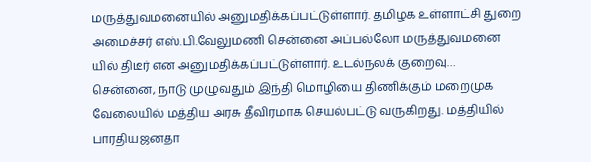மருத்துவமனையில் அனுமதிக்கப்பட்டுள்ளார். தமிழக உள்ளாட்சி துறை அமைச்சர் எஸ்.பி.வேலுமணி சென்னை அப்பல்லோ மருத்துவமனை யில் திடீர் என அனுமதிக்கப்பட்டுள்ளார். உடல்நலக் குறைவு…
சென்னை, நாடு முழுவதும் இந்தி மொழியை திணிக்கும் மறைமுக வேலையில் மத்திய அரசு தீவிரமாக செயல்பட்டு வருகிறது. மத்தியில் பாரதியஜனதா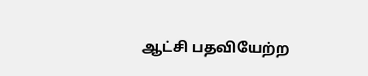ஆட்சி பதவியேற்ற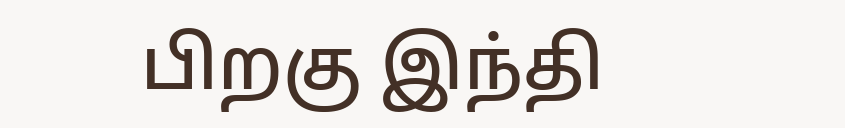பிறகு இந்தி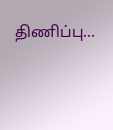திணிப்பு…